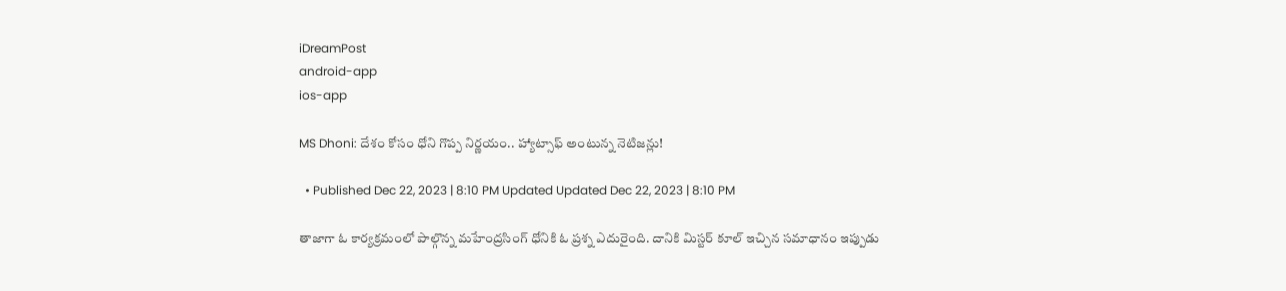iDreamPost
android-app
ios-app

MS Dhoni: దేశం కోసం ధోని గొప్ప నిర్ణయం.. హ్యాట్సాఫ్ అంటున్న నెటిజన్లు!

  • Published Dec 22, 2023 | 8:10 PM Updated Updated Dec 22, 2023 | 8:10 PM

తాజాగా ఓ కార్యక్రమంలో పాల్గొన్న మహేంద్రసింగ్ ధోనికి ఓ ప్రశ్న ఎదురైంది. దానికి మిస్టర్ కూల్ ఇచ్చిన సమాధానం ఇప్పుడు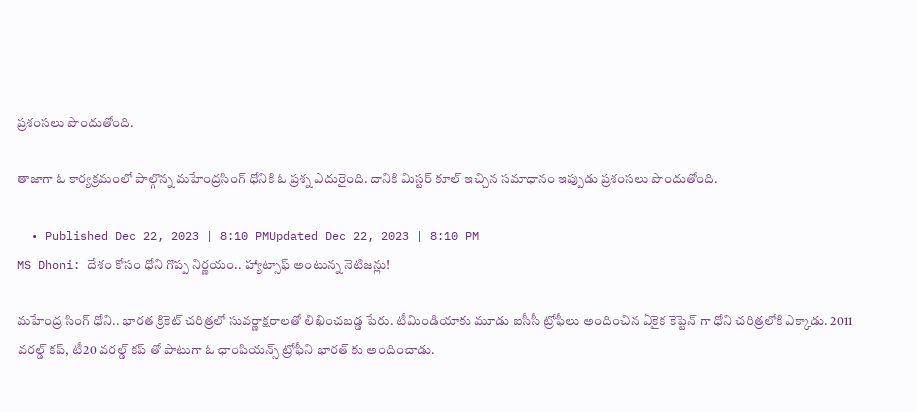ప్రశంసలు పొందుతోంది.

తాజాగా ఓ కార్యక్రమంలో పాల్గొన్న మహేంద్రసింగ్ ధోనికి ఓ ప్రశ్న ఎదురైంది. దానికి మిస్టర్ కూల్ ఇచ్చిన సమాధానం ఇప్పుడు ప్రశంసలు పొందుతోంది.

  • Published Dec 22, 2023 | 8:10 PMUpdated Dec 22, 2023 | 8:10 PM
MS Dhoni: దేశం కోసం ధోని గొప్ప నిర్ణయం.. హ్యాట్సాఫ్ అంటున్న నెటిజన్లు!

మహేంద్ర సింగ్ ధోని.. భారత క్రికెట్ చరిత్రలో సువర్ణాక్షరాలతో లిఖించబడ్డ పేరు. టీమిండియాకు మూడు ఐసీసీ ట్రోఫీలు అందించిన ఏకైక కెప్టెన్ గా ధోని చరిత్రలోకి ఎక్కాడు. 2011 వరల్డ్ కప్, టీ20 వరల్డ్ కప్ తో పాటుగా ఓ ఛాంపియన్స్ ట్రోఫీని భారత్ కు అందించాడు.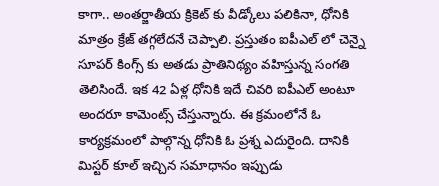కాగా.. అంతర్జాతీయ క్రికెట్ కు వీడ్కోలు పలికినా, ధోనికి మాత్రం క్రేజ్ తగ్గలేదనే చెప్పాలి. ప్రస్తుతం ఐపీఎల్ లో చెన్నై సూపర్ కింగ్స్ కు అతడు ప్రాతినిథ్యం వహిస్తున్న సంగతి తెలిసిందే. ఇక 42 ఏళ్ల ధోనికి ఇదే చివరి ఐపీఎల్ అంటూ అందరూ కామెంట్స్ చేస్తున్నారు. ఈ క్రమంలోనే ఓ కార్యక్రమంలో పాల్గొన్న ధోనికి ఓ ప్రశ్న ఎదురైంది. దానికి మిస్టర్ కూల్ ఇచ్చిన సమాధానం ఇప్పుడు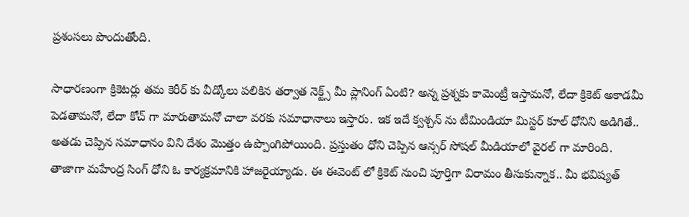ప్రశంసలు పొందుతోంది.

సాధారణంగా క్రికెటర్లు తమ కెరీర్ కు వీడ్కోలు పలికిన తర్వాత నెక్ట్స్ మీ ప్లానింగ్ ఏంటి? అన్న ప్రశ్నకు కామెంట్రీ ఇస్తామనో, లేదా క్రికెట్ అకాడమీ పెడతామనో, లేదా కోచ్ గా మారుతామనో చాలా వరకు సమాధానాలు ఇస్తారు. ఇక ఇదే క్వశ్చన్ ను టీమిండియా మిస్టర్ కూల్ ధోనిని అడిగితే.. అతడు చెప్పిన సమాధానం విని దేశం మెుత్తం ఉప్పొంగిపోయింది. ప్రస్తుతం ధోని చెప్పిన ఆన్సర్ సోషల్ మీడియాలో వైరల్ గా మారింది. తాజాగా మహేంద్ర సింగ్ ధోని ఓ కార్యక్రమానికి హాజరైయ్యాడు. ఈ ఈవెంట్ లో క్రికెట్ నుంచి పూర్తిగా విరామం తీసుకున్నాక.. మీ భవిష్యత్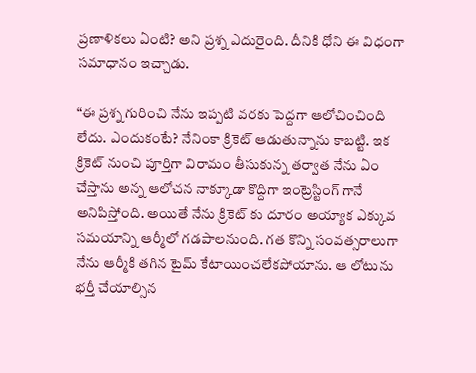ప్రణాళికలు ఏంటి? అని ప్రశ్న ఎదురైంది. దీనికి ధోని ఈ విధంగా సమాధానం ఇచ్చాడు.

“ఈ ప్రశ్న గురించి నేను ఇప్పటి వరకు పెద్దగా ఆలోచించింది లేదు. ఎందుకంటే? నేనింకా క్రికెట్ ఆడుతున్నాను కాబట్టి. ఇక క్రికెట్ నుంచి పూర్తిగా విరామం తీసుకున్న తర్వాత నేను ఏం చేస్తాను అన్న ఆలోచన నాక్కూడా కొద్దిగా ఇంట్రెస్టింగ్ గానే అనిపిస్తోంది. అయితే నేను క్రికెట్ కు దూరం అయ్యాక ఎక్కువ సమయాన్ని ఆర్మీలో గడపాలనుంది. గత కొన్ని సంవత్సరాలుగా నేను ఆర్మీకి తగిన టైమ్ కేటాయించలేకపోయాను. ఆ లోటును భర్తీ చేయాల్సిన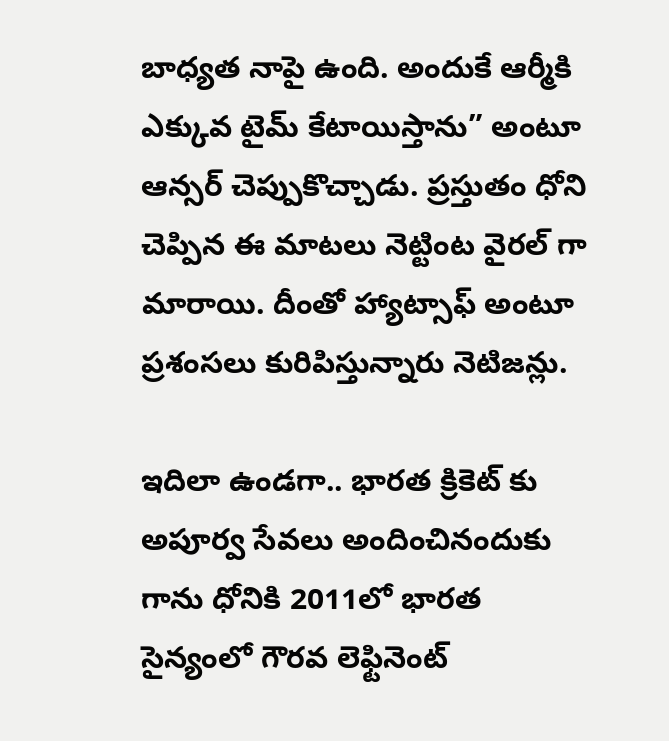బాధ్యత నాపై ఉంది. అందుకే ఆర్మీకి ఎక్కువ టైమ్ కేటాయిస్తాను” అంటూ ఆన్సర్ చెప్పుకొచ్చాడు. ప్రస్తుతం ధోని చెప్పిన ఈ మాటలు నెట్టింట వైరల్ గా మారాయి. దీంతో హ్యాట్సాఫ్ అంటూ ప్రశంసలు కురిపిస్తున్నారు నెటిజన్లు.

ఇదిలా ఉండగా.. భారత క్రికెట్ కు అపూర్వ సేవలు అందించినందుకు గాను ధోనికి 2011లో భారత సైన్యంలో గౌరవ లెఫ్టినెంట్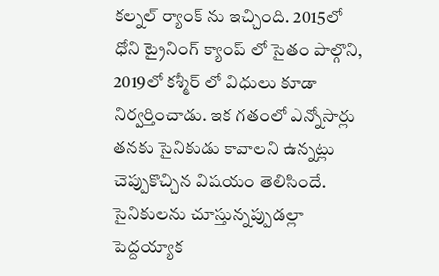కల్నల్ ర్యాంక్ ను ఇచ్చింది. 2015లో ధోని ట్రైనింగ్ క్యాంప్ లో సైతం పాల్గొని, 2019లో కశ్మీర్ లో విధులు కూడా నిర్వర్తించాడు. ఇక గతంలో ఎన్నోసార్లు తనకు సైనికుడు కావాలని ఉన్నట్లు చెప్పుకొచ్చిన విషయం తెలిసిందే. సైనికులను చూస్తున్నప్పుడల్లా పెద్దయ్యాక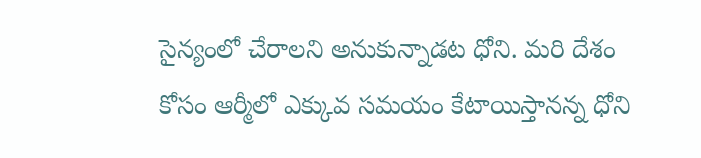సైన్యంలో చేరాలని అనుకున్నాడట ధోని. మరి దేశం కోసం ఆర్మీలో ఎక్కువ సమయం కేటాయిస్తానన్న ధోని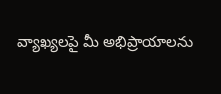వ్యాఖ్యలపై మీ అభిప్రాయాలను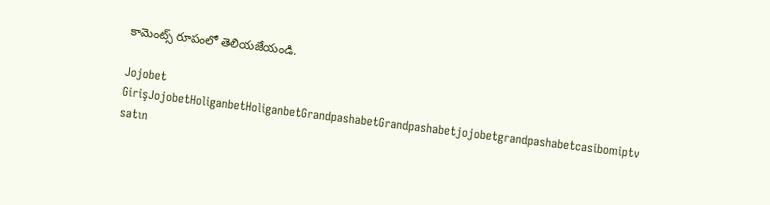కామెంట్స్ రూపంలో తెలియజేయండి.

Jojobet GirişJojobetHoliganbetHoliganbetGrandpashabetGrandpashabetjojobetgrandpashabetcasibomiptv satın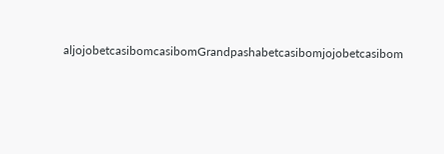aljojobetcasibomcasibomGrandpashabetcasibomjojobetcasibom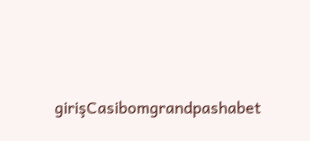girişCasibomgrandpashabet